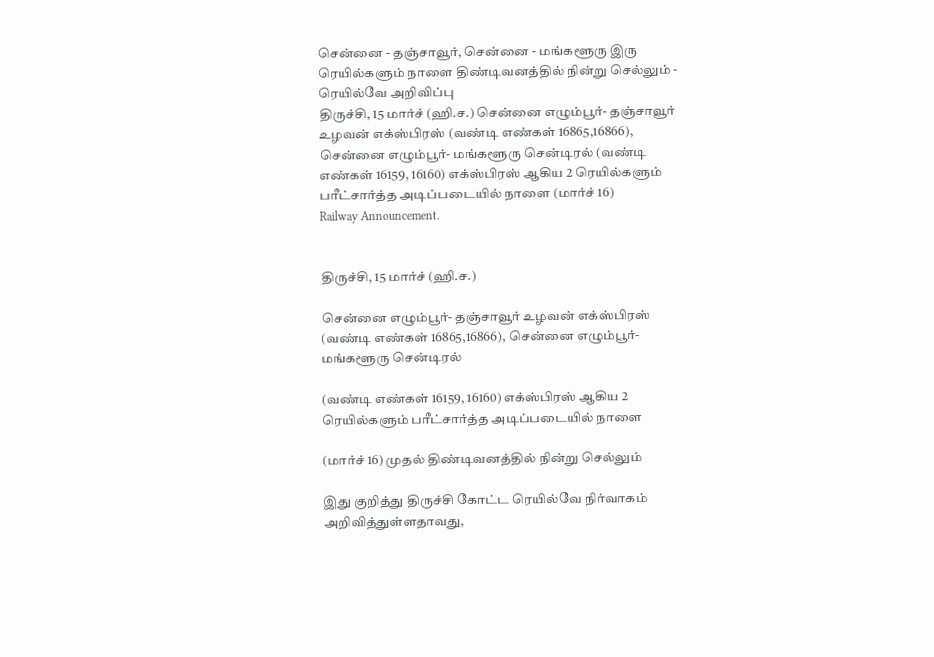சென்னை - தஞ்சாவூர், சென்னை - மங்களூரு இரு ரெயில்களும் நாளை திண்டிவனத்தில் நின்று செல்லும் - ரெயில்வே அறிவிப்பு
திருச்சி, 15 மார்ச் (ஹி.ச.) சென்னை எழும்பூர்- தஞ்சாவூர் உழவன் எக்ஸ்பிரஸ் (வண்டி எண்கள் 16865,16866), சென்னை எழும்பூர்- மங்களூரு சென்டிரல் (வண்டி எண்கள் 16159, 16160) எக்ஸ்பிரஸ் ஆகிய 2 ரெயில்களும் பரீட்சார்த்த அடிப்படையில் நாளை (மார்ச் 16)
Railway Announcement.


திருச்சி, 15 மார்ச் (ஹி.ச.)

சென்னை எழும்பூர்- தஞ்சாவூர் உழவன் எக்ஸ்பிரஸ் (வண்டி எண்கள் 16865,16866), சென்னை எழும்பூர்- மங்களூரு சென்டிரல்

(வண்டி எண்கள் 16159, 16160) எக்ஸ்பிரஸ் ஆகிய 2 ரெயில்களும் பரீட்சார்த்த அடிப்படையில் நாளை

(மார்ச் 16) முதல் திண்டிவனத்தில் நின்று செல்லும்

இது குறித்து திருச்சி கோட்ட ரெயில்வே நிர்வாகம் அறிவித்துள்ளதாவது,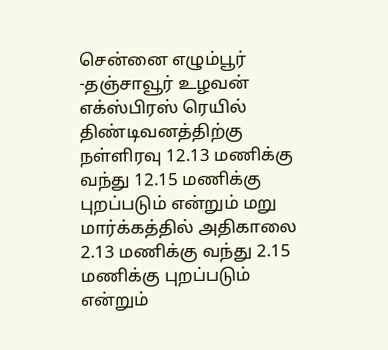சென்னை எழும்பூர் -தஞ்சாவூர் உழவன் எக்ஸ்பிரஸ் ரெயில் திண்டிவனத்திற்கு நள்ளிரவு 12.13 மணிக்கு வந்து 12.15 மணிக்கு புறப்படும் என்றும் மறு மார்க்கத்தில் அதிகாலை 2.13 மணிக்கு வந்து 2.15 மணிக்கு புறப்படும் என்றும்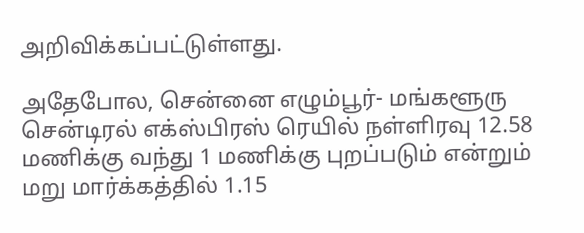அறிவிக்கப்பட்டுள்ளது.

அதேபோல, சென்னை எழும்பூர்- மங்களூரு சென்டிரல் எக்ஸ்பிரஸ் ரெயில் நள்ளிரவு 12.58 மணிக்கு வந்து 1 மணிக்கு புறப்படும் என்றும் மறு மார்க்கத்தில் 1.15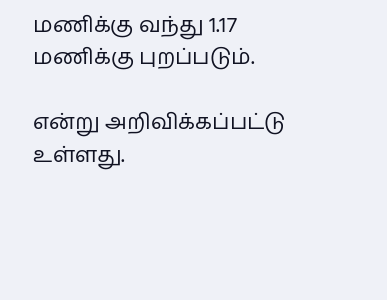மணிக்கு வந்து 1.17 மணிக்கு புறப்படும்.

என்று அறிவிக்கப்பட்டு உள்ளது.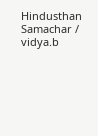Hindusthan Samachar / vidya.b